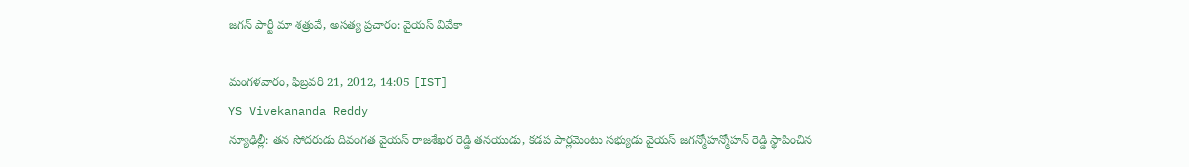జగన్ పార్టీ మా శత్రువే, అసత్య ప్రచారం: వైయస్ వివేకా

మంగళవారం, ఫిబ్రవరి 21, 2012, 14:05 [IST]
YS Vivekananda Reddy
న్యూఢిల్లీ: తన సోదరుడు దివంగత వైయస్ రాజశేఖర రెడ్డి తనయుడు, కడప పార్లమెంటు సభ్యుడు వైయస్ జగన్మోహన్మోహన్ రెడ్డి స్థాపించిన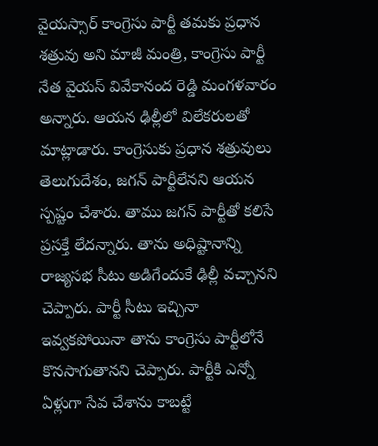వైయస్సార్ కాంగ్రెసు పార్టీ తమకు ప్రధాన శత్రువు అని మాజీ మంత్రి, కాంగ్రెసు పార్టీ నేత వైయస్ వివేకానంద రెడ్డి మంగళవారం అన్నారు. ఆయన ఢిల్లీలో విలేకరులతో మాట్లాడారు. కాంగ్రెసుకు ప్రధాన శత్రువులు తెలుగుదేశం, జగన్ పార్టీలేనని ఆయన స్పష్టం చేశారు. తాము జగన్ పార్టీతో కలిసే ప్రసక్తే లేదన్నారు. తాను అధిష్టానాన్ని రాజ్యసభ సీటు అడిగేందుకే ఢిల్లీ వచ్చానని చెప్పారు. పార్టీ సీటు ఇచ్చినా ఇవ్వకపోయినా తాను కాంగ్రెసు పార్టీలోనే కొనసాగుతానని చెప్పారు. పార్టీకి ఎన్నో ఏళ్లుగా సేవ చేశాను కాబట్టే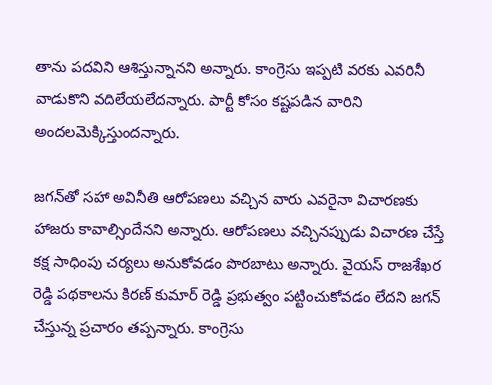తాను పదవిని ఆశిస్తున్నానని అన్నారు. కాంగ్రెసు ఇప్పటి వరకు ఎవరినీ వాడుకొని వదిలేయలేదన్నారు. పార్టీ కోసం కష్టపడిన వారిని అందలమెక్కిస్తుందన్నారు.

జగన్‌తో సహా అవినీతి ఆరోపణలు వచ్చిన వారు ఎవరైనా విచారణకు హాజరు కావాల్సిందేనని అన్నారు. ఆరోపణలు వచ్చినప్పుడు విచారణ చేస్తే కక్ష సాధింపు చర్యలు అనుకోవడం పొరబాటు అన్నారు. వైయస్ రాజశేఖర రెడ్డి పథకాలను కిరణ్ కుమార్ రెడ్డి ప్రభుత్వం పట్టించుకోవడం లేదని జగన్ చేస్తున్న ప్రచారం తప్పన్నారు. కాంగ్రెసు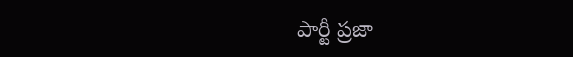పార్టీ ప్రజా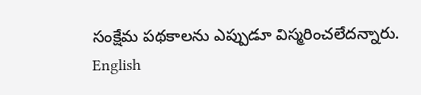సంక్షేమ పథకాలను ఎప్పుడూ విస్మరించలేదన్నారు.
English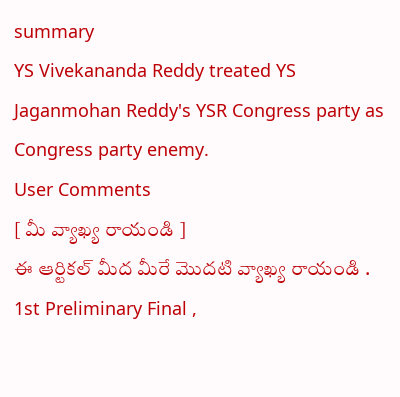summary
YS Vivekananda Reddy treated YS Jaganmohan Reddy's YSR Congress party as Congress party enemy.
User Comments
[ మీ వ్యాఖ్య రాయండి ]
ఈ ఆర్టికల్ మీద మీరే మొదటి వ్యాఖ్య రాయండి .
1st Preliminary Final ,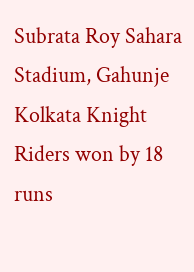Subrata Roy Sahara Stadium, Gahunje
Kolkata Knight Riders won by 18 runs